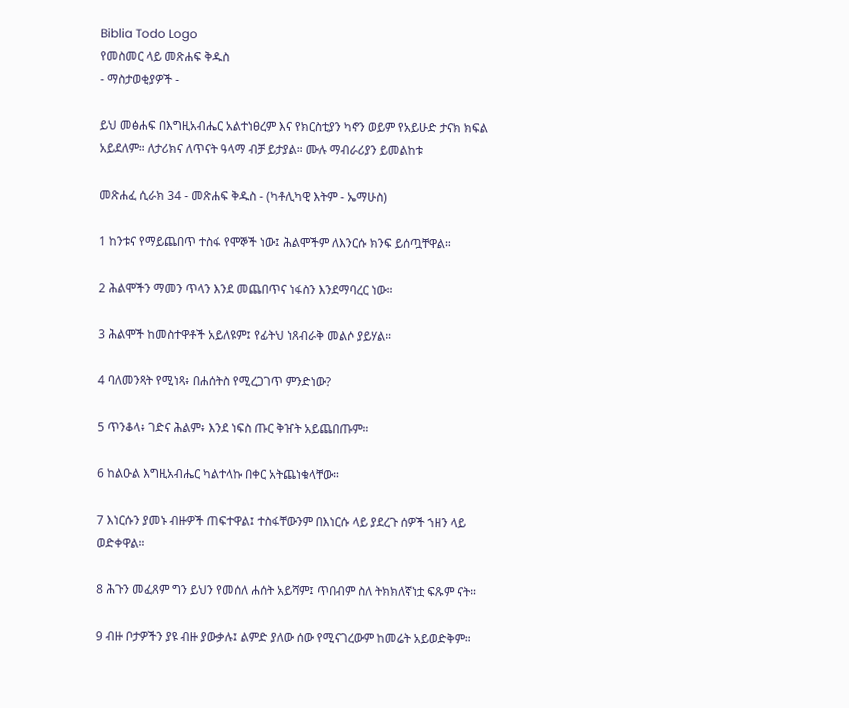Biblia Todo Logo
የመስመር ላይ መጽሐፍ ቅዱስ
- ማስታወቂያዎች -

ይህ መፅሐፍ በእግዚአብሔር አልተነፀረም እና የክርስቲያን ካኖን ወይም የአይሁድ ታናክ ክፍል አይደለም። ለታሪክና ለጥናት ዓላማ ብቻ ይታያል። ሙሉ ማብራሪያን ይመልከቱ

መጽሐፈ ሲራክ 34 - መጽሐፍ ቅዱስ - (ካቶሊካዊ እትም - ኤማሁስ)

1 ከንቱና የማይጨበጥ ተስፋ የሞኞች ነው፤ ሕልሞችም ለእንርሱ ክንፍ ይሰጧቸዋል።

2 ሕልሞችን ማመን ጥላን እንደ መጨበጥና ነፋስን እንደማባረር ነው።

3 ሕልሞች ከመስተዋቶች አይለዩም፤ የፊትህ ነጸብራቅ መልሶ ያይሃል።

4 ባለመንጻት የሚነጻ፥ በሐሰትስ የሚረጋገጥ ምንድነው?

5 ጥንቆላ፥ ገድና ሕልም፥ እንደ ነፍስ ጡር ቅዠት አይጨበጡም።

6 ከልዑል እግዚአብሔር ካልተላኩ በቀር አትጨነቁላቸው።

7 እነርሱን ያመኑ ብዙዎች ጠፍተዋል፤ ተስፋቸውንም በእነርሱ ላይ ያደረጉ ሰዎች ኀዘን ላይ ወድቀዋል።

8 ሕጉን መፈጸም ግን ይህን የመሰለ ሐሰት አይሻም፤ ጥበብም ስለ ትክክለኛነቷ ፍጹም ናት።

9 ብዙ ቦታዎችን ያዩ ብዙ ያውቃሉ፤ ልምድ ያለው ሰው የሚናገረውም ከመሬት አይወድቅም።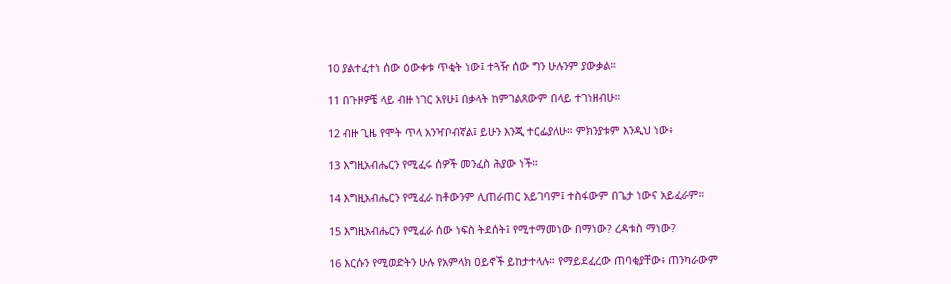10 ያልተፈተነ ሰው ዕውቀቱ ጥቂት ነው፤ ተጓዥ ሰው ግን ሁሉንም ያውቃል።

11 በጉዞዎቼ ላይ ብዙ ነገር አየሁ፤ በቃላት ከምገልጸውም በላይ ተገነዘብሁ።

12 ብዙ ጊዜ የሞት ጥላ አንዣቦብኛል፤ ይሁን እንጂ ተርፌያለሁ። ምክንያቱም እንዲህ ነው፥

13 እግዚአብሔርን የሚፈሩ ሰዎች መንፈስ ሕያው ነች።

14 እግዚአብሔርን የሚፈራ ከቶውንም ሊጠራጠር አይገባም፤ ተስፋውም በጌታ ነውና አይፈራም።

15 እግዚአብሔርን የሚፈራ ሰው ነፍስ ትደሰት፤ የሚተማመነው በማነው? ረዳቱስ ማነው?

16 እርሱን የሚወድትን ሁሉ የአምላክ ዐይኖች ይከታተላሉ። የማይደፈረው ጠባቂያቸው፥ ጠንካራውም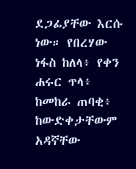ደጋፊያቸው እርሱ ነው። የበረሃው ነፋስ ከለላ፥ የቀን ሐሩር ጥላ፥ ከመከራ ጠባቂ፥ ከውድቀታቸውም አዳኛቸው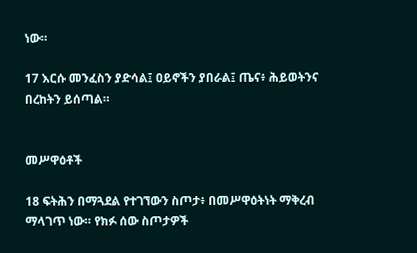ነው።

17 እርሱ መንፈስን ያድሳል፤ ዐይኖችን ያበራል፤ ጤና፥ ሕይወትንና በረከትን ይሰጣል።


መሥዋዕቶች

18 ፍትሕን በማጓደል የተገኘውን ስጦታ፥ በመሥዋዕትነት ማቅረብ ማላገጥ ነው። የክፉ ሰው ስጦታዎች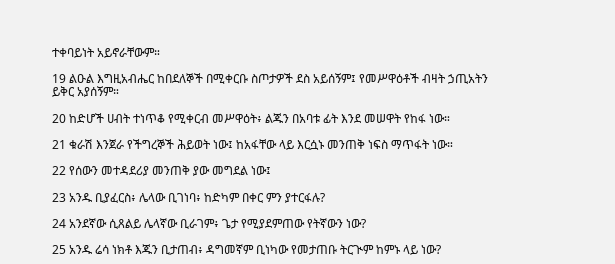ተቀባይነት አይኖራቸውም።

19 ልዑል እግዚአብሔር ከበደለኞች በሚቀርቡ ስጦታዎች ደስ አይሰኝም፤ የመሥዋዕቶች ብዛት ኃጢአትን ይቅር አያሰኝም።

20 ከድሆች ሀብት ተነጥቆ የሚቀርብ መሥዋዕት፥ ልጁን በአባቱ ፊት እንደ መሠዋት የከፋ ነው።

21 ቁራሽ እንጀራ የችግረኞች ሕይወት ነው፤ ከአፋቸው ላይ እርሷኑ መንጠቅ ነፍስ ማጥፋት ነው።

22 የሰውን መተዳደሪያ መንጠቅ ያው መግደል ነው፤

23 አንዱ ቢያፈርስ፥ ሌላው ቢገነባ፥ ከድካም በቀር ምን ያተርፋሉ?

24 አንደኛው ሲጸልይ ሌላኛው ቢራገም፥ ጌታ የሚያደምጠው የትኛውን ነው?

25 አንዱ ሬሳ ነክቶ እጁን ቢታጠብ፥ ዳግመኛም ቢነካው የመታጠቡ ትርጒም ከምኑ ላይ ነው?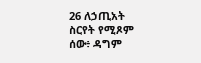26 ለኃጢአት ስርየት የሚጾም ሰው፥ ዳግም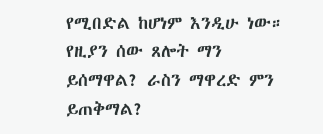የሚበድል ከሆነም እንዲሁ ነው። የዚያን ሰው ጸሎት ማን ይሰማዋል? ራስን ማዋረድ ምን ይጠቅማል?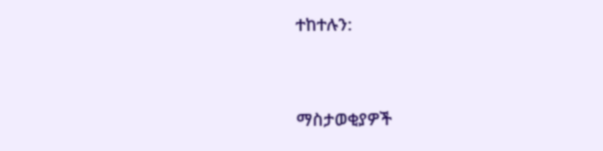ተከተሉን:



ማስታወቂያዎች